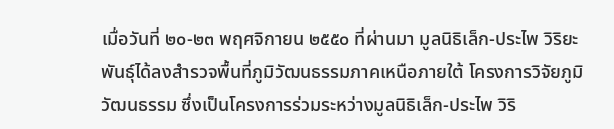เมื่อวันที่ ๒๐-๒๓ พฤศจิกายน ๒๕๕๐ ที่ผ่านมา มูลนิธิเล็ก-ประไพ วิริยะพันธุ์ได้ลงสำรวจพื้นที่ภูมิวัฒนธรรมภาคเหนือภายใต้ โครงการวิจัยภูมิวัฒนธรรม ซึ่งเป็นโครงการร่วมระหว่างมูลนิธิเล็ก-ประไพ วิริ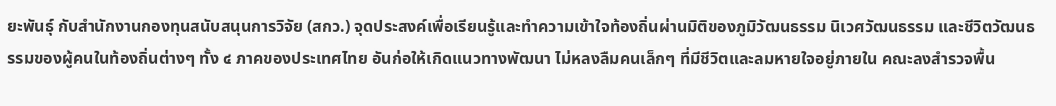ยะพันธุ์ กับสำนักงานกองทุนสนับสนุนการวิจัย (สกว.) จุดประสงค์เพื่อเรียนรู้และทำความเข้าใจท้องถิ่นผ่านมิติของภูมิวัฒนธรรม นิเวศวัฒนธรรม และชีวิตวัฒนธรรมของผู้คนในท้องถิ่นต่างๆ ทั้ง ๔ ภาคของประเทศไทย อันก่อให้เกิดแนวทางพัฒนา ไม่หลงลืมคนเล็กๆ ที่มีชีวิตและลมหายใจอยู่ภายใน คณะลงสำรวจพื้น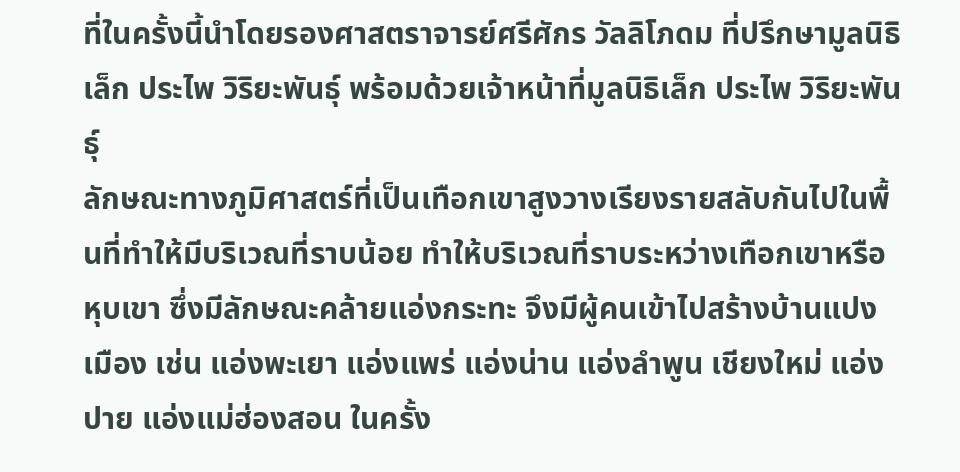ที่ในครั้งนี้นำโดยรองศาสตราจารย์ศรีศักร วัลลิโภดม ที่ปรึกษามูลนิธิเล็ก ประไพ วิริยะพันธุ์ พร้อมด้วยเจ้าหน้าที่มูลนิธิเล็ก ประไพ วิริยะพันธุ์
ลักษณะทางภูมิศาสตร์ที่เป็นเทือกเขาสูงวางเรียงรายสลับกันไปในพื้นที่ทำให้มีบริเวณที่ราบน้อย ทำให้บริเวณที่ราบระหว่างเทือกเขาหรือ หุบเขา ซึ่งมีลักษณะคล้ายแอ่งกระทะ จึงมีผู้คนเข้าไปสร้างบ้านแปงเมือง เช่น แอ่งพะเยา แอ่งแพร่ แอ่งน่าน แอ่งลำพูน เชียงใหม่ แอ่งปาย แอ่งแม่ฮ่องสอน ในครั้ง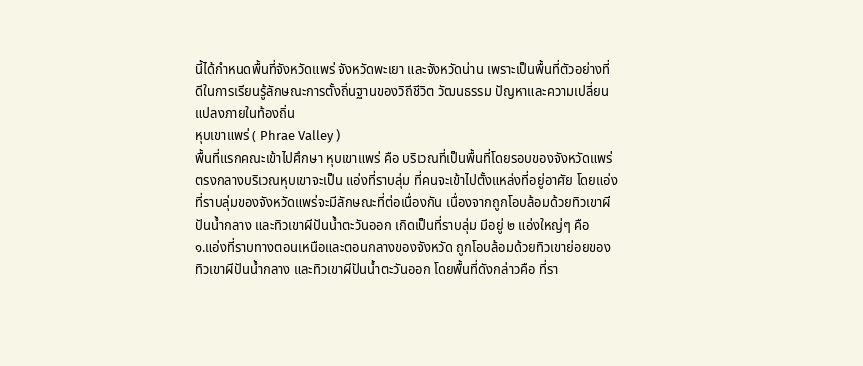นี้ได้กำหนดพื้นที่จังหวัดแพร่ จังหวัดพะเยา และจังหวัดน่าน เพราะเป็นพื้นที่ตัวอย่างที่ดีในการเรียนรู้ลักษณะการตั้งถิ่นฐานของวิถีชีวิต วัฒนธรรม ปัญหาและความเปลี่ยนแปลงภายในท้องถิ่น
หุบเขาแพร่ ( Phrae Valley )
พื้นที่แรกคณะเข้าไปศึกษา หุบเขาแพร่ คือ บริเวณที่เป็นพื้นที่โดยรอบของจังหวัดแพร่ ตรงกลางบริเวณหุบเขาจะเป็น แอ่งที่ราบลุ่ม ที่คนจะเข้าไปตั้งแหล่งที่อยู่อาศัย โดยแอ่งที่ราบลุ่มของจังหวัดแพร่จะมีลักษณะที่ต่อเนื่องกัน เนื่องจากถูกโอบล้อมด้วยทิวเขาผีปันน้ำกลาง และทิวเขาผีปันน้ำตะวันออก เกิดเป็นที่ราบลุ่ม มีอยู่ ๒ แอ่งใหญ่ๆ คือ
๑.แอ่งที่ราบทางตอนเหนือและตอนกลางของจังหวัด ถูกโอบล้อมด้วยทิวเขาย่อยของทิวเขาผีปันน้ำกลาง และทิวเขาผีปันน้ำตะวันออก โดยพื้นที่ดังกล่าวคือ ที่รา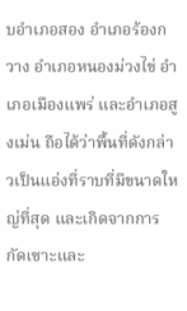บอำเภอสอง อำเภอร้องกวาง อำเภอหนองม่วงไข่ อำเภอเมืองแพร่ และอำเภอสูงเม่น ถือได้ว่าพื้นที่ดังกล่าวเป็นแอ่งที่ราบที่มีขนาดใหญ่ที่สุด และเกิดจากการกัดเซาะและ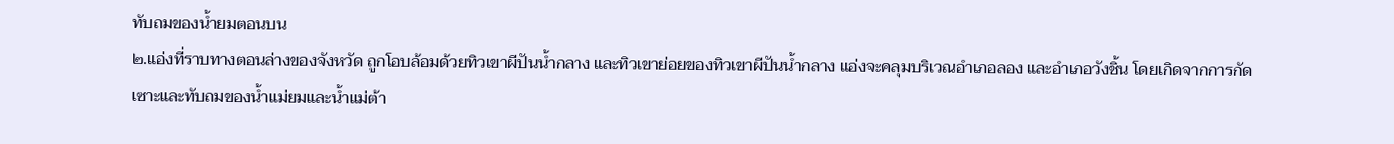ทับถมของน้ำยมตอนบน
๒.แอ่งที่ราบทางตอนล่างของจังหวัด ถูกโอบล้อมด้วยทิวเขาผีปันน้ำกลาง และทิวเขาย่อยของทิวเขาผีปันน้ำกลาง แอ่งจะคลุมบริเวณอำเภอลอง และอำเภอวังชิ้น โดยเกิดจากการกัดเซาะและทับถมของน้ำแม่ยมและน้ำแม่ต้า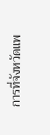การที่จังหวัดแพ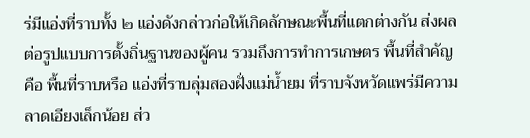ร่มีแอ่งที่ราบทั้ง ๒ แอ่งดังกล่าวก่อให้เกิดลักษณะพื้นที่แตกต่างกัน ส่งผลต่อรูปแบบการตั้งถิ่นฐานของผู้คน รวมถึงการทำการเกษตร พื้นที่สำคัญ คือ พื้นที่ราบหรือ แอ่งที่ราบลุ่มสองฝั่งแม่น้ำยม ที่ราบจังหวัดแพร่มีความลาดเอียงเล็กน้อย ส่ว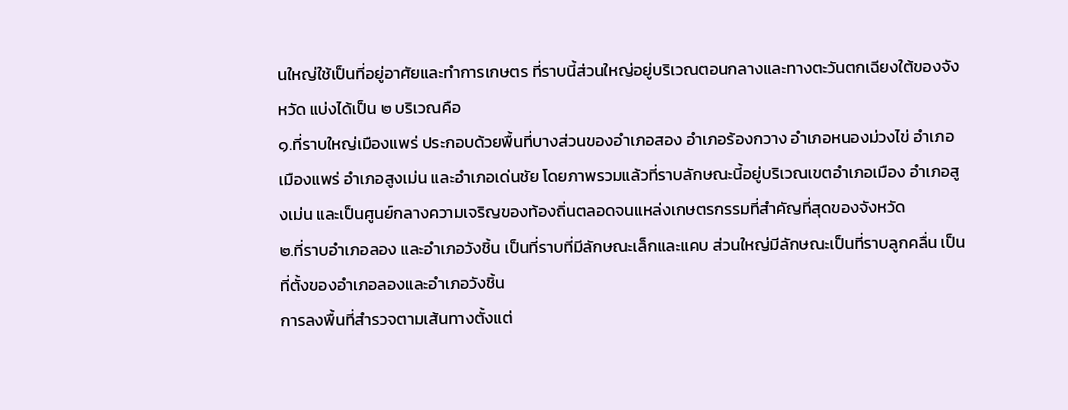นใหญ่ใช้เป็นที่อยู่อาศัยและทำการเกษตร ที่ราบนี้ส่วนใหญ่อยู่บริเวณตอนกลางและทางตะวันตกเฉียงใต้ของจังหวัด แบ่งได้เป็น ๒ บริเวณคือ
๑.ที่ราบใหญ่เมืองแพร่ ประกอบด้วยพื้นที่บางส่วนของอำเภอสอง อำเภอร้องกวาง อำเภอหนองม่วงไข่ อำเภอเมืองแพร่ อำเภอสูงเม่น และอำเภอเด่นชัย โดยภาพรวมแล้วที่ราบลักษณะนี้อยู่บริเวณเขตอำเภอเมือง อำเภอสูงเม่น และเป็นศูนย์กลางความเจริญของท้องถิ่นตลอดจนแหล่งเกษตรกรรมที่สำคัญที่สุดของจังหวัด
๒.ที่ราบอำเภอลอง และอำเภอวังชิ้น เป็นที่ราบที่มีลักษณะเล็กและแคบ ส่วนใหญ่มีลักษณะเป็นที่ราบลูกคลื่น เป็นที่ตั้งของอำเภอลองและอำเภอวังชิ้น
การลงพื้นที่สำรวจตามเส้นทางตั้งแต่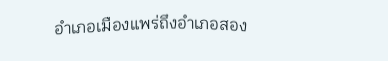อำเภอเมืองแพร่ถึงอำเภอสอง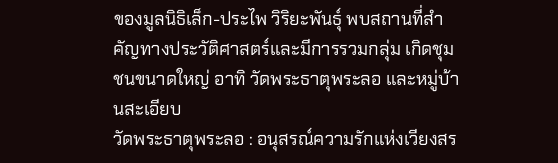ของมูลนิธิเล็ก-ประไพ วิริยะพันธุ์ พบสถานที่สำคัญทางประวัติศาสตร์และมีการรวมกลุ่ม เกิดชุมชนขนาดใหญ่ อาทิ วัดพระธาตุพระลอ และหมู่บ้านสะเอียบ
วัดพระธาตุพระลอ : อนุสรณ์ความรักแห่งเวียงสร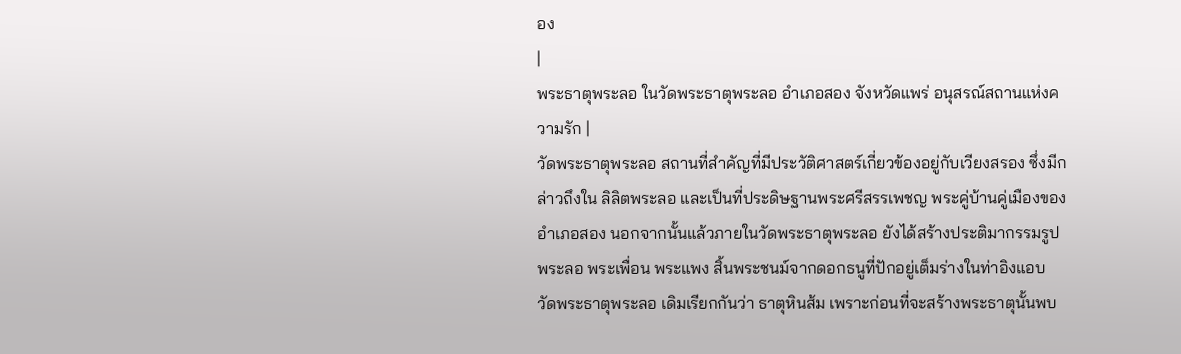อง
|
พระธาตุพระลอ ในวัดพระธาตุพระลอ อำเภอสอง จังหวัดแพร่ อนุสรณ์สถานแห่งความรัก |
วัดพระธาตุพระลอ สถานที่สำคัญที่มีประวัติศาสตร์เกี่ยวข้องอยู่กับเวียงสรอง ซึ่งมีกล่าวถึงใน ลิลิตพระลอ และเป็นที่ประดิษฐานพระศรีสรรเพชญ พระคู่บ้านคู่เมืองของอำเภอสอง นอกจากนั้นแล้วภายในวัดพระธาตุพระลอ ยังได้สร้างประติมากรรมรูปพระลอ พระเพื่อน พระแพง สิ้นพระชนม์จากดอกธนูที่ปักอยู่เต็มร่างในท่าอิงแอบ
วัดพระธาตุพระลอ เดิมเรียกกันว่า ธาตุหินส้ม เพราะก่อนที่จะสร้างพระธาตุนั้นพบ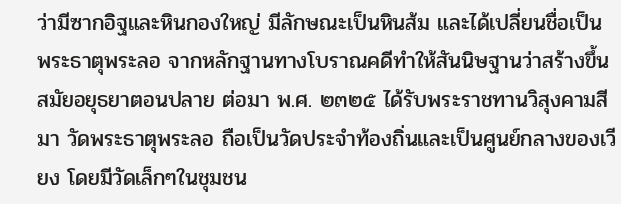ว่ามีซากอิฐและหินกองใหญ่ มีลักษณะเป็นหินส้ม และได้เปลี่ยนชื่อเป็น พระธาตุพระลอ จากหลักฐานทางโบราณคดีทำให้สันนิษฐานว่าสร้างขึ้นสมัยอยุธยาตอนปลาย ต่อมา พ.ศ. ๒๓๒๕ ได้รับพระราชทานวิสุงคามสีมา วัดพระธาตุพระลอ ถือเป็นวัดประจำท้องถิ่นและเป็นศูนย์กลางของเวียง โดยมีวัดเล็กๆในชุมชน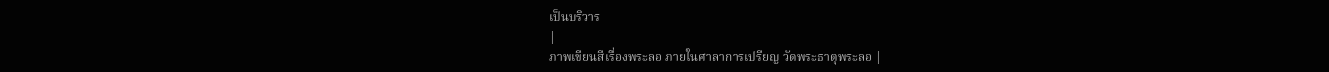เป็นบริวาร
|
ภาพเขียนสีเรื่องพระลอ ภายในศาลาการเปรียญ วัดพระธาตุพระลอ |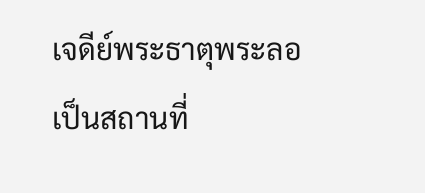เจดีย์พระธาตุพระลอ เป็นสถานที่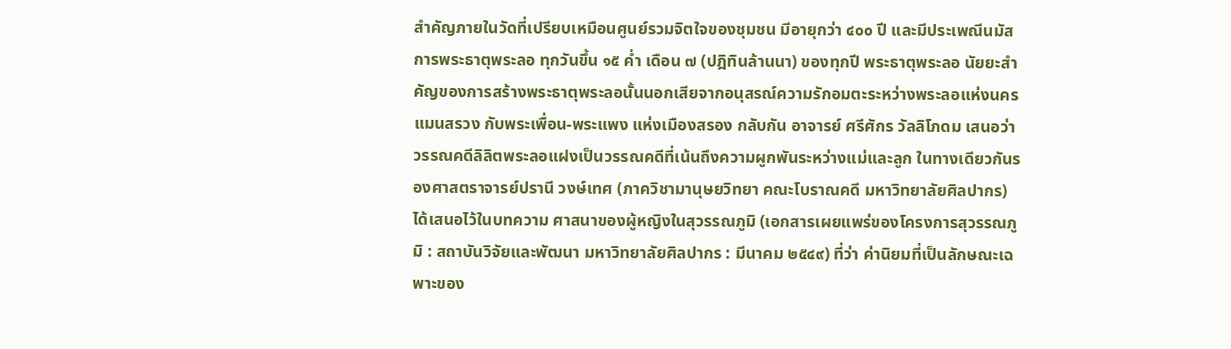สำคัญภายในวัดที่เปรียบเหมือนศูนย์รวมจิตใจของชุมชน มีอายุกว่า ๔๐๐ ปี และมีประเพณีนมัสการพระธาตุพระลอ ทุกวันขึ้น ๑๕ ค่ำ เดือน ๗ (ปฎิทินล้านนา) ของทุกปี พระธาตุพระลอ นัยยะสำคัญของการสร้างพระธาตุพระลอนั้นนอกเสียจากอนุสรณ์ความรักอมตะระหว่างพระลอแห่งนครแมนสรวง กับพระเพื่อน-พระแพง แห่งเมืองสรอง กลับกัน อาจารย์ ศรีศักร วัลลิโภดม เสนอว่าวรรณคดีลิลิตพระลอแฝงเป็นวรรณคดีที่เน้นถึงความผูกพันระหว่างแม่และลูก ในทางเดียวกันรองศาสตราจารย์ปรานี วงษ์เทศ (ภาควิชามานุษยวิทยา คณะโบราณคดี มหาวิทยาลัยศิลปากร) ได้เสนอไว้ในบทความ ศาสนาของผู้หญิงในสุวรรณภูมิ (เอกสารเผยแพร่ของโครงการสุวรรณภูมิ : สถาบันวิจัยและพัฒนา มหาวิทยาลัยศิลปากร : มีนาคม ๒๕๔๙) ที่ว่า ค่านิยมที่เป็นลักษณะเฉพาะของ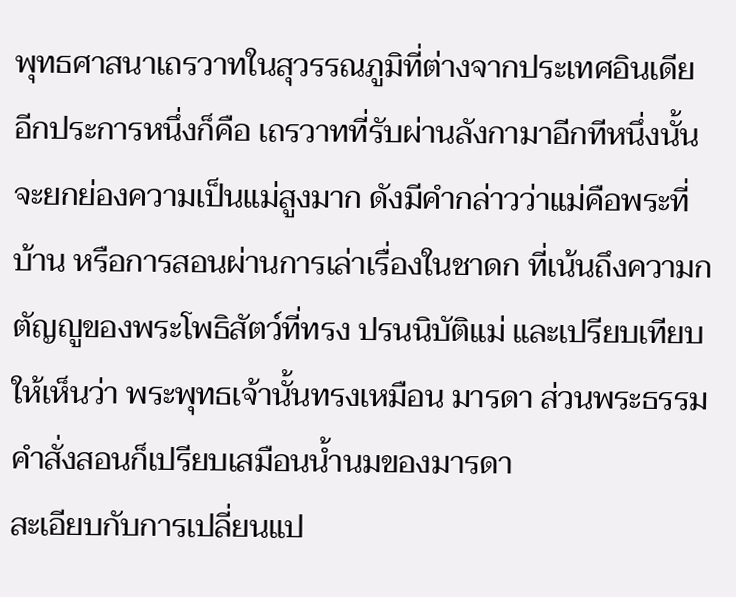พุทธศาสนาเถรวาทในสุวรรณภูมิที่ต่างจากประเทศอินเดีย อีกประการหนึ่งก็คือ เถรวาทที่รับผ่านลังกามาอีกทีหนึ่งนั้นจะยกย่องความเป็นแม่สูงมาก ดังมีคำกล่าวว่าแม่คือพระที่บ้าน หรือการสอนผ่านการเล่าเรื่องในชาดก ที่เน้นถึงความกตัญญูของพระโพธิสัตว์ที่ทรง ปรนนิบัติแม่ และเปรียบเทียบให้เห็นว่า พระพุทธเจ้านั้นทรงเหมือน มารดา ส่วนพระธรรมคำสั่งสอนก็เปรียบเสมือนน้ำนมของมารดา
สะเอียบกับการเปลี่ยนแป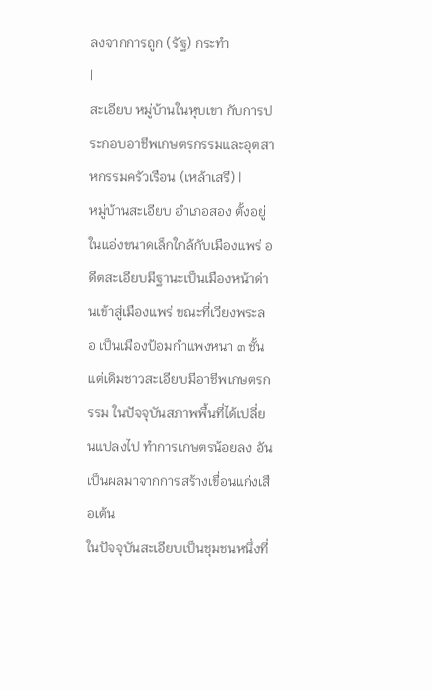ลงจากการถูก (รัฐ) กระทำ
|
สะเอียบ หมู่บ้านในหุบเขา กับการประกอบอาชีพเกษตรกรรมและอุตสาหกรรมครัวเรือน (เหล้าเสรี) |
หมู่บ้านสะเอียบ อำเภอสอง ตั้งอยู่ในแอ่งขนาดเล็กใกล้กับเมืองแพร่ อดีตสะเอียบมีฐานะเป็นเมืองหน้าด่านเข้าสู่เมืองแพร่ ขณะที่เวียงพระลอ เป็นเมืองป้อมกำแพงหนา ๓ ชั้น แต่เดิมชาวสะเอียบมีอาชีพเกษตรกรรม ในปัจจุบันสภาพพื้นที่ได้เปลี่ยนแปลงไป ทำการเกษตรน้อยลง อันเป็นผลมาจากการสร้างเขื่อนแก่งเสือเต้น
ในปัจจุบันสะเอียบเป็นชุมชนหนึ่งที่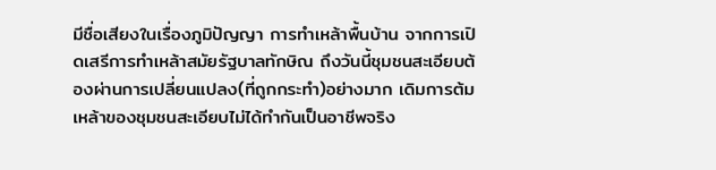มีชื่อเสียงในเรื่องภูมิปัญญา การทำเหล้าพื้นบ้าน จากการเปิดเสรีการทำเหล้าสมัยรัฐบาลทักษิณ ถึงวันนี้ชุมชนสะเอียบต้องผ่านการเปลี่ยนแปลง(ที่ถูกกระทำ)อย่างมาก เดิมการต้มเหล้าของชุมชนสะเอียบไม่ได้ทำกันเป็นอาชีพจริง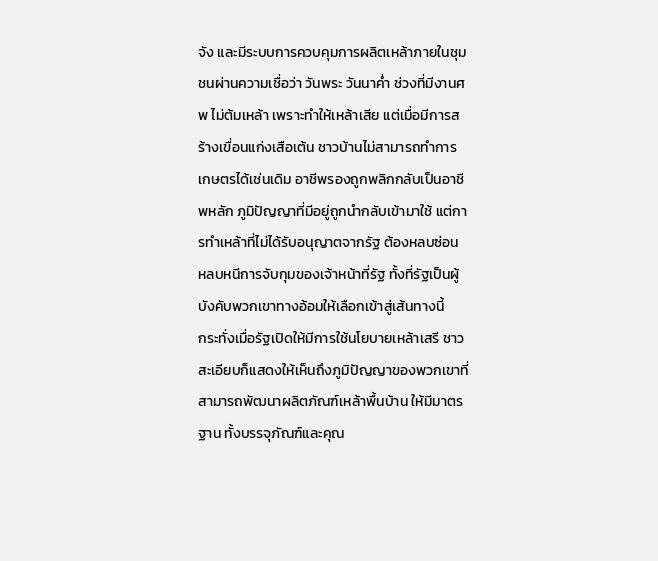จัง และมีระบบการควบคุมการผลิตเหล้าภายในชุมชนผ่านความเชื่อว่า วันพระ วันนาค่ำ ช่วงที่มีงานศพ ไม่ต้มเหล้า เพราะทำให้เหล้าเสีย แต่เมื่อมีการสร้างเขื่อนแก่งเสือเต้น ชาวบ้านไม่สามารถทำการเกษตรได้เช่นเดิม อาชีพรองถูกพลิกกลับเป็นอาชีพหลัก ภูมิปัญญาที่มีอยู่ถูกนำกลับเข้ามาใช้ แต่การทำเหล้าที่ไม่ได้รับอนุญาตจากรัฐ ต้องหลบซ่อน หลบหนีการจับกุมของเจ้าหน้าที่รัฐ ทั้งที่รัฐเป็นผู้บังคับพวกเขาทางอ้อมให้เลือกเข้าสู่เส้นทางนี้
กระทั่งเมื่อรัฐเปิดให้มีการใช้นโยบายเหล้าเสรี ชาวสะเอียบก็แสดงให้เห็นถึงภูมิปัญญาของพวกเขาที่สามารถพัฒนาผลิตภัณฑ์เหล้าพื้นบ้าน ให้มีมาตรฐาน ทั้งบรรจุภัณฑ์และคุณ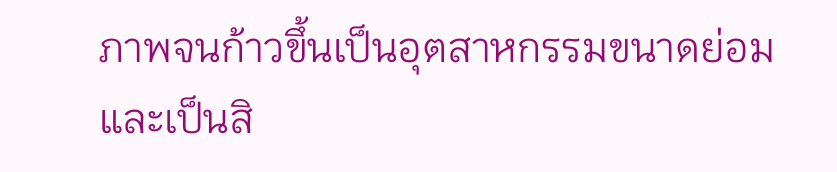ภาพจนก้าวขึ้นเป็นอุตสาหกรรมขนาดย่อมและเป็นสิ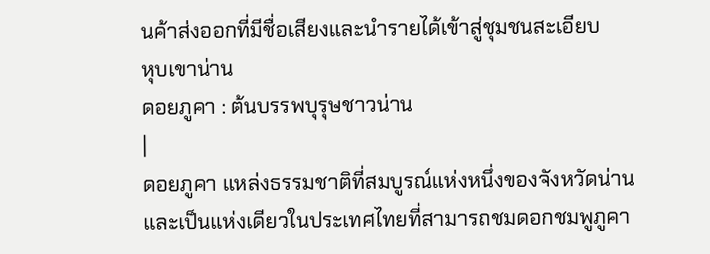นค้าส่งออกที่มีชื่อเสียงและนำรายได้เข้าสู่ชุมชนสะเอียบ
หุบเขาน่าน
ดอยภูคา : ต้นบรรพบุรุษชาวน่าน
|
ดอยภูคา แหล่งธรรมชาติที่สมบูรณ์แห่งหนึ่งของจังหวัดน่าน และเป็นแห่งเดียวในประเทศไทยที่สามารถชมดอกชมพูภูคา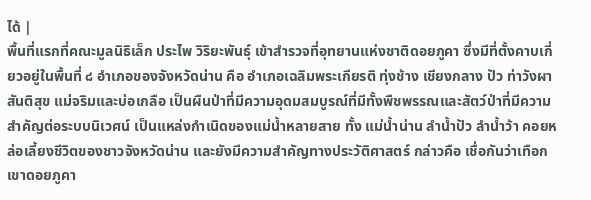ได้ |
พื้นที่แรกที่คณะมูลนิธิเล็ก ประไพ วิริยะพันธุ์ เข้าสำรวจที่อุทยานแห่งชาติดอยภูคา ซึ่งมีที่ตั้งคาบเกี่ยวอยู่ในพื้นที่ ๘ อำเภอของจังหวัดน่าน คือ อำเภอเฉลิมพระเกียรติ ทุ่งช้าง เชียงกลาง ปัว ท่าวังผา สันติสุข แม่จริมและบ่อเกลือ เป็นผืนป่าที่มีความอุดมสมบูรณ์ที่มีทั้งพืชพรรณและสัตว์ป่าที่มีความสำคัญต่อระบบนิเวศน์ เป็นแหล่งกำเนิดของแม่น้ำหลายสาย ทั้ง แม่น้ำน่าน ลำน้ำปัว ลำน้ำว้า คอยหล่อเลี้ยงชีวิตของชาวจังหวัดน่าน และยังมีความสำคัญทางประวัติศาสตร์ กล่าวคือ เชื่อกันว่าเทือกเขาดอยภูคา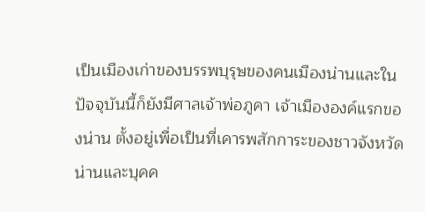เป็นเมืองเก่าของบรรพบุรุษของคนเมืองน่านและในปัจจุบันนี้ก็ยังมีศาลเจ้าพ่อภูคา เจ้าเมืององค์แรกของน่าน ตั้งอยู่เพื่อเป็นที่เคารพสักการะของชาวจังหวัดน่านและบุคค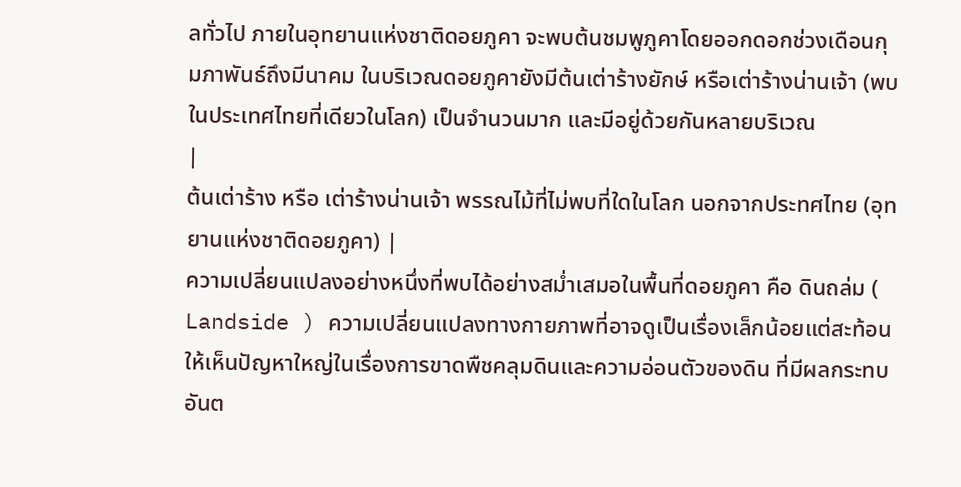ลทั่วไป ภายในอุทยานแห่งชาติดอยภูคา จะพบต้นชมพูภูคาโดยออกดอกช่วงเดือนกุมภาพันธ์ถึงมีนาคม ในบริเวณดอยภูคายังมีต้นเต่าร้างยักษ์ หรือเต่าร้างน่านเจ้า (พบในประเทศไทยที่เดียวในโลก) เป็นจำนวนมาก และมีอยู่ด้วยกันหลายบริเวณ
|
ต้นเต่าร้าง หรือ เต่าร้างน่านเจ้า พรรณไม้ที่ไม่พบที่ใดในโลก นอกจากประทศไทย (อุทยานแห่งชาติดอยภูคา) |
ความเปลี่ยนแปลงอย่างหนึ่งที่พบได้อย่างสม่ำเสมอในพื้นที่ดอยภูคา คือ ดินถล่ม ( Landside ) ความเปลี่ยนแปลงทางกายภาพที่อาจดูเป็นเรื่องเล็กน้อยแต่สะท้อนให้เห็นปัญหาใหญ่ในเรื่องการขาดพืชคลุมดินและความอ่อนตัวของดิน ที่มีผลกระทบอันต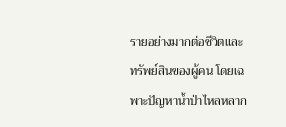รายอย่างมากต่อชีวิตและทรัพย์สินของผู้คน โดยเฉพาะปัญหาน้ำป่าไหลหลาก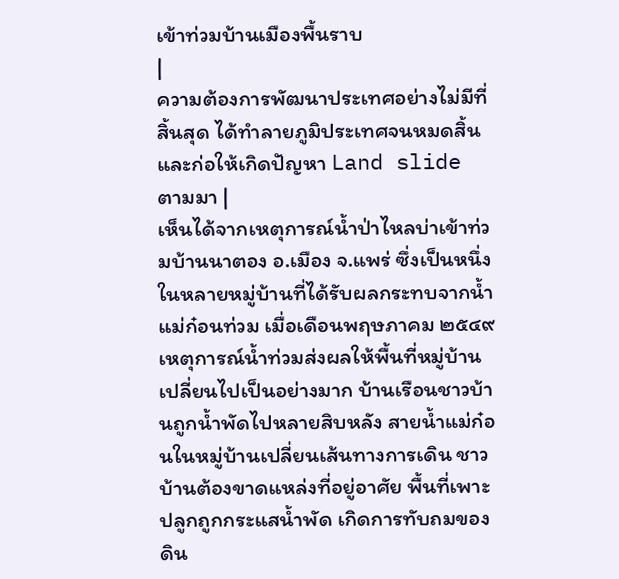เข้าท่วมบ้านเมืองพื้นราบ
|
ความต้องการพัฒนาประเทศอย่างไม่มีที่สิ้นสุด ได้ทำลายภูมิประเทศจนหมดสิ้น และก่อให้เกิดปัญหา Land slide ตามมา |
เห็นได้จากเหตุการณ์น้ำป่าไหลบ่าเข้าท่วมบ้านนาตอง อ.เมือง จ.แพร่ ซึ่งเป็นหนึ่งในหลายหมู่บ้านที่ได้รับผลกระทบจากน้ำแม่ก๋อนท่วม เมื่อเดือนพฤษภาคม ๒๕๔๙ เหตุการณ์น้ำท่วมส่งผลให้พื้นที่หมู่บ้านเปลี่ยนไปเป็นอย่างมาก บ้านเรือนชาวบ้านถูกน้ำพัดไปหลายสิบหลัง สายน้ำแม่ก๋อนในหมู่บ้านเปลี่ยนเส้นทางการเดิน ชาวบ้านต้องขาดแหล่งที่อยู่อาศัย พื้นที่เพาะปลูกถูกกระแสน้ำพัด เกิดการทับถมของดิน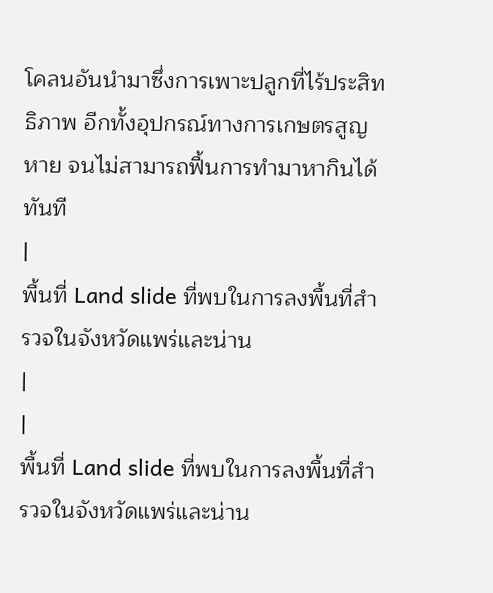โคลนอันนำมาซึ่งการเพาะปลูกที่ไร้ประสิทธิภาพ อีกทั้งอุปกรณ์ทางการเกษตรสูญหาย จนไม่สามารถฟื้นการทำมาหากินได้ทันที
|
พื้นที่ Land slide ที่พบในการลงพื้นที่สำรวจในจังหวัดแพร่และน่าน
|
|
พื้นที่ Land slide ที่พบในการลงพื้นที่สำรวจในจังหวัดแพร่และน่าน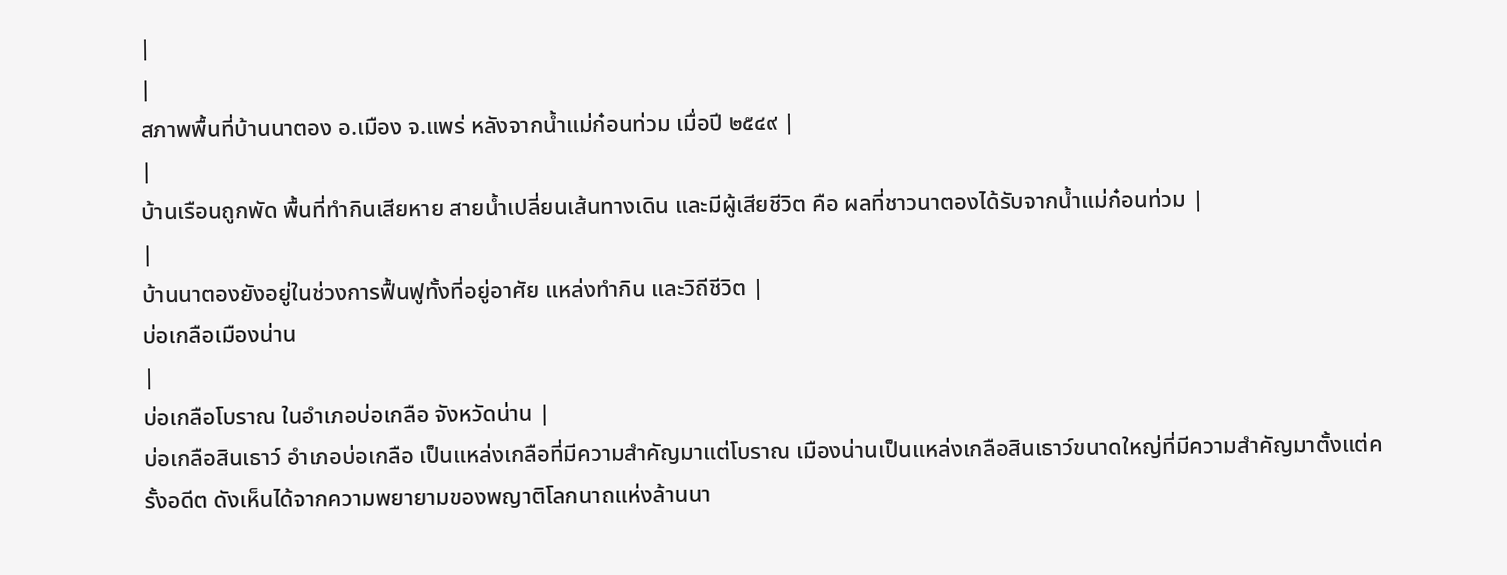|
|
สภาพพื้นที่บ้านนาตอง อ.เมือง จ.แพร่ หลังจากน้ำแม่ก๋อนท่วม เมื่อปี ๒๕๔๙ |
|
บ้านเรือนถูกพัด พื้นที่ทำกินเสียหาย สายน้ำเปลี่ยนเส้นทางเดิน และมีผู้เสียชีวิต คือ ผลที่ชาวนาตองได้รับจากน้ำแม่ก๋อนท่วม |
|
บ้านนาตองยังอยู่ในช่วงการฟื้นฟูทั้งที่อยู่อาศัย แหล่งทำกิน และวิถีชีวิต |
บ่อเกลือเมืองน่าน
|
บ่อเกลือโบราณ ในอำเภอบ่อเกลือ จังหวัดน่าน |
บ่อเกลือสินเธาว์ อำเภอบ่อเกลือ เป็นแหล่งเกลือที่มีความสำคัญมาแต่โบราณ เมืองน่านเป็นแหล่งเกลือสินเธาว์ขนาดใหญ่ที่มีความสำคัญมาตั้งแต่ครั้งอดีต ดังเห็นได้จากความพยายามของพญาติโลกนาถแห่งล้านนา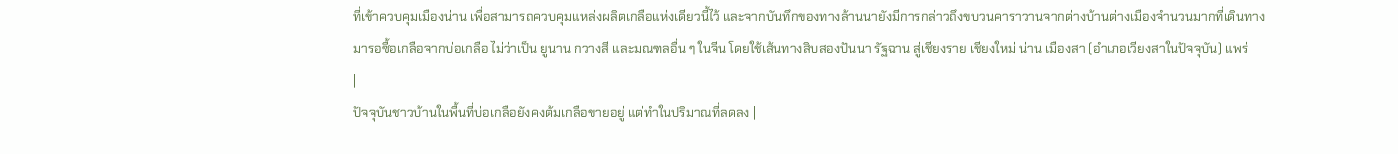ที่เข้าควบคุมเมืองน่าน เพื่อสามารถควบคุมแหล่งผลิตเกลือแห่งเดียวนี้ไว้ และจากบันทึกของทางล้านนายังมีการกล่าวถึงขบวนคาราวานจากต่างบ้านต่างเมืองจำนวนมากที่เดินทางมารอซื้อเกลือจากบ่อเกลือ ไม่ว่าเป็น ยูนาน กวางสี และมณฑลอื่น ๆ ในจีน โดยใช้เส้นทางสิบสองปันนา รัฐฉาน สู่เชียงราย เชียงใหม่ น่าน เมืองสา (อำเภอเวียงสาในปัจจุบัน) แพร่
|
ปัจจุบันชาวบ้านในพื้นที่บ่อเกลือยังคงต้มเกลือขายอยู่ แต่ทำในปริมาณที่ลดลง |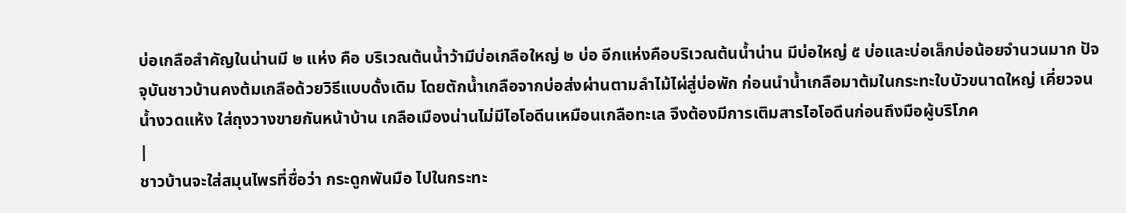บ่อเกลือสำคัญในน่านมี ๒ แห่ง คือ บริเวณต้นน้ำว้ามีบ่อเกลือใหญ่ ๒ บ่อ อีกแห่งคือบริเวณต้นน้ำน่าน มีบ่อใหญ่ ๕ บ่อและบ่อเล็กบ่อน้อยจำนวนมาก ปัจจุบันชาวบ้านคงต้มเกลือด้วยวิธีแบบดั้งเดิม โดยตักน้ำเกลือจากบ่อส่งผ่านตามลำไม้ไผ่สู่บ่อพัก ก่อนนำน้ำเกลือมาต้มในกระทะใบบัวขนาดใหญ่ เคี่ยวจนน้ำงวดแห้ง ใส่ถุงวางขายกันหน้าบ้าน เกลือเมืองน่านไม่มีไอโอดีนเหมือนเกลือทะเล จึงต้องมีการเติมสารไอโอดีนก่อนถึงมือผู้บริโภค
|
ชาวบ้านจะใส่สมุนไพรที่ชื่อว่า กระดูกพันมือ ไปในกระทะ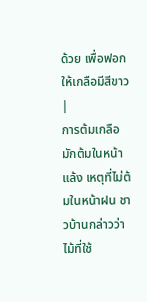ด้วย เพื่อฟอกให้เกลือมีสีขาว |
การต้มเกลือมักต้มในหน้าแล้ง เหตุที่ไม่ต้มในหน้าฝน ชาวบ้านกล่าวว่าไม้ที่ใช้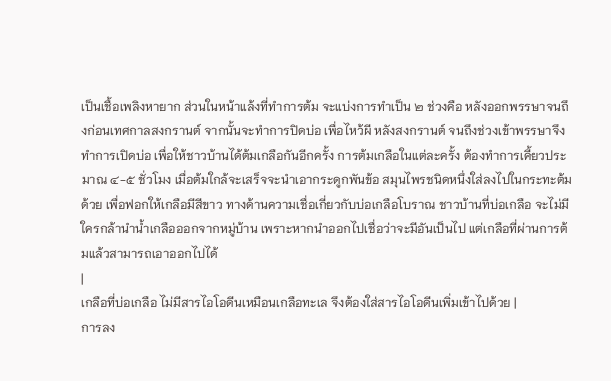เป็นเชื้อเพลิงหายาก ส่วนในหน้าแล้งที่ทำการต้ม จะแบ่งการทำเป็น ๒ ช่วงคือ หลังออกพรรษาจนถึงก่อนเทศกาลสงกรานต์ จากนั้นจะทำการปิดบ่อ เพื่อไหว้ผี หลังสงกรานต์ จนถึงช่วงเข้าพรรษาจึงทำการเปิดบ่อ เพื่อให้ชาวบ้านได้ต้มเกลือกันอีกครั้ง การต้มเกลือในแต่ละครั้ง ต้องทำการเคี้ยวประมาณ ๔-๕ ชั่วโมง เมื่อต้มใกล้จะเสร็จจะนำเอากระดูกพันข้อ สมุนไพรชนิดหนึ่งใส่ลงไปในกระทะต้มด้วย เพื่อฟอกให้เกลือมีสีขาว ทางด้านความเชื่อเกี่ยวกับบ่อเกลือโบราณ ชาวบ้านที่บ่อเกลือ จะไม่มีใครกล้านำน้ำเกลือออกจากหมู่บ้าน เพราะหากนำออกไปเชื่อว่าจะมีอันเป็นไป แต่เกลือที่ผ่านการต้มแล้วสามารถเอาออกไปได้
|
เกลือที่บ่อเกลือ ไม่มีสารไอโอดีนเหมือนเกลือทะเล จึงต้องใส่สารไอโอดีนเพิ่มเข้าไปด้วย |
การลง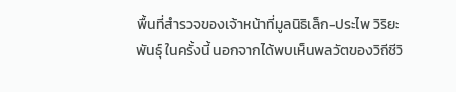พื้นที่สำรวจของเจ้าหน้าที่มูลนิธิเล็ก-ประไพ วิริยะพันธุ์ ในครั้งนี้ นอกจากได้พบเห็นพลวัตของวิถีชีวิ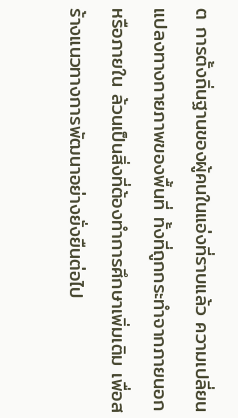ต การตั้งถิ่นฐานของผู้คนในแอ่งที่ราบแล้ว ความเปลี่ยนแปลงทางกายภาพของพื้นที่ ทั้งที่ถูกกระทำจากภายนอกหรือภายใน ล้วนเป็นสิ่งที่ต้องทำการศึกษาเพิ่มเติม เพื่อสร้างแนวทางการพัฒนาอย่างยั่งยืนต่อไป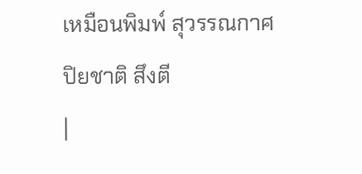เหมือนพิมพ์ สุวรรณกาศ
ปิยชาติ สึงตี
|